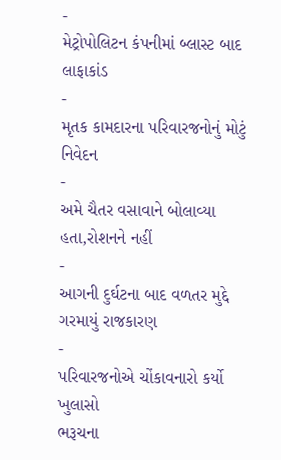-
મેટ્રોપોલિટન કંપનીમાં બ્લાસ્ટ બાદ લાફાકાંડ
-
મૃતક કામદારના પરિવારજનોનું મોટું નિવેદન
-
અમે ચૈતર વસાવાને બોલાવ્યા હતા,રોશનને નહીં
-
આગની દુર્ઘટના બાદ વળતર મુદ્દે ગરમાયું રાજકારણ
-
પરિવારજનોએ ચોંકાવનારો કર્યો ખુલાસો
ભરૂચના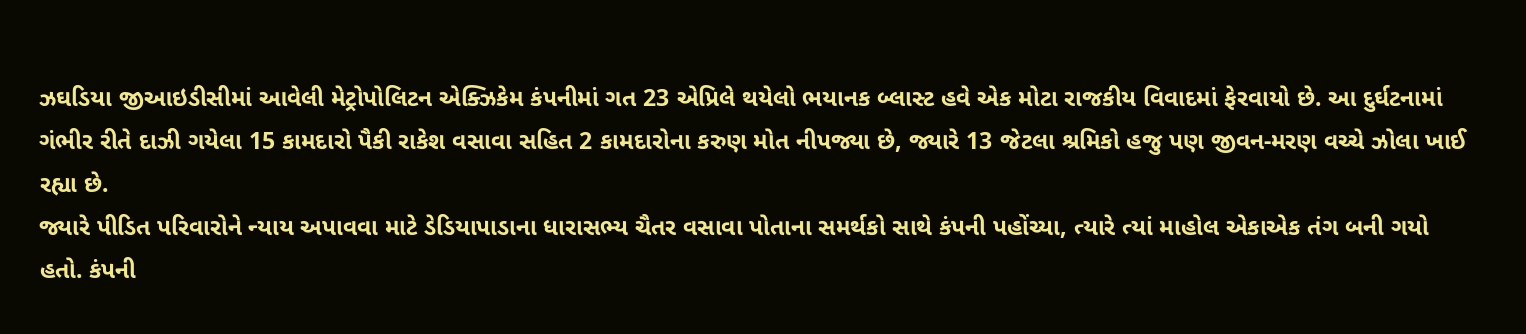ઝઘડિયા જીઆઇડીસીમાં આવેલી મેટ્રોપોલિટન એક્ઝિકેમ કંપનીમાં ગત 23 એપ્રિલે થયેલો ભયાનક બ્લાસ્ટ હવે એક મોટા રાજકીય વિવાદમાં ફેરવાયો છે. આ દુર્ઘટનામાં ગંભીર રીતે દાઝી ગયેલા 15 કામદારો પૈકી રાકેશ વસાવા સહિત 2 કામદારોના કરુણ મોત નીપજ્યા છે, જ્યારે 13 જેટલા શ્રમિકો હજુ પણ જીવન-મરણ વચ્ચે ઝોલા ખાઈ રહ્યા છે.
જ્યારે પીડિત પરિવારોને ન્યાય અપાવવા માટે ડેડિયાપાડાના ધારાસભ્ય ચૈતર વસાવા પોતાના સમર્થકો સાથે કંપની પહોંચ્યા, ત્યારે ત્યાં માહોલ એકાએક તંગ બની ગયો હતો. કંપની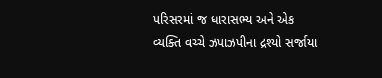પરિસરમાં જ ધારાસભ્ય અને એક વ્યક્તિ વચ્ચે ઝપાઝપીના દ્રશ્યો સર્જાયા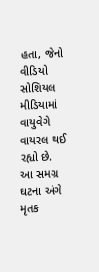હતા, જેનો વીડિયો સોશિયલ મીડિયામાં વાયુવેગે વાયરલ થઈ રહ્યો છે.
આ સમગ્ર ઘટના અંગે મૃતક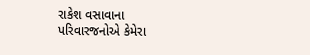રાકેશ વસાવાના પરિવારજનોએ કેમેરા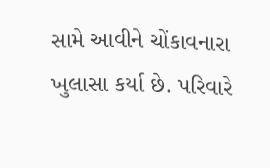સામે આવીને ચોંકાવનારા ખુલાસા કર્યા છે. પરિવારે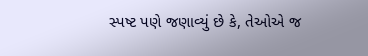સ્પષ્ટ પણે જણાવ્યું છે કે, તેઓએ જ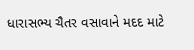ધારાસભ્ય ચૈતર વસાવાને મદદ માટે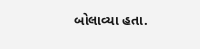બોલાવ્યા હતા.